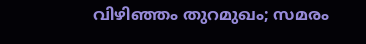വിഴിഞ്ഞം തുറമുഖം; സമരം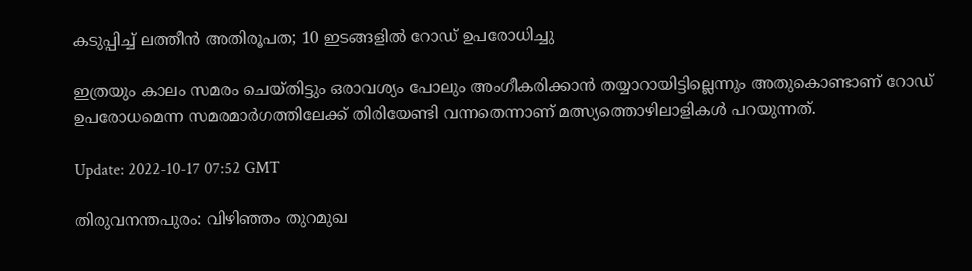കടുപ്പിച്ച് ലത്തീന്‍ അതിരൂപത; 10 ഇടങ്ങളില്‍ റോഡ് ഉപരോധിച്ചു

ഇത്രയും കാലം സമരം ചെയ്തിട്ടും ഒരാവശ്യം പോലും അംഗീകരിക്കാൻ തയ്യാറായിട്ടില്ലെന്നും അതുകൊണ്ടാണ് റോഡ് ഉപരോധമെന്ന സമരമാർഗത്തിലേക്ക് തിരിയേണ്ടി വന്നതെന്നാണ് മത്സ്യത്തൊഴിലാളികൾ പറയുന്നത്.

Update: 2022-10-17 07:52 GMT

തിരുവനന്തപുരം: വിഴിഞ്ഞം തുറമുഖ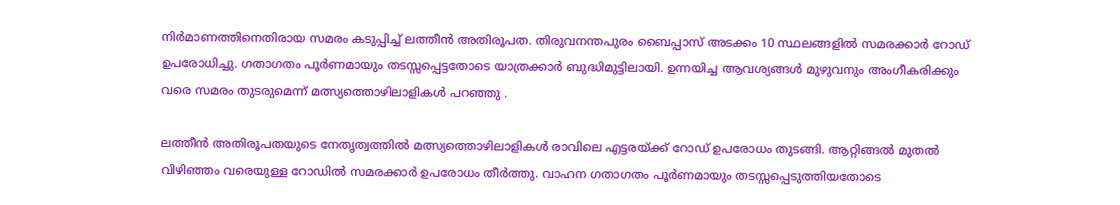നിർമാണത്തിനെതിരായ സമരം കടുപ്പിച്ച് ലത്തീൻ അതിരൂപത. തിരുവനന്തപുരം ബൈപ്പാസ് അടക്കം 10 സ്ഥലങ്ങളിൽ സമരക്കാർ റോഡ് ഉപരോധിച്ചു. ഗതാഗതം പൂർണമായും തടസ്സപ്പെട്ടതോടെ യാത്രക്കാർ ബുദ്ധിമുട്ടിലായി. ഉന്നയിച്ച ആവശ്യങ്ങൾ മുഴുവനും അംഗീകരിക്കും വരെ സമരം തുടരുമെന്ന് മത്സ്യത്തൊഴിലാളികൾ പറഞ്ഞു .

ലത്തീൻ അതിരൂപതയുടെ നേതൃത്വത്തിൽ മത്സ്യത്തൊഴിലാളികൾ രാവിലെ എട്ടരയ്ക്ക് റോഡ് ഉപരോധം തുടങ്ങി. ആറ്റിങ്ങൽ മുതൽ വിഴിഞ്ഞം വരെയുള്ള റോഡിൽ സമരക്കാർ ഉപരോധം തീർത്തു. വാഹന ഗതാഗതം പൂർണമായും തടസ്സപ്പെടുത്തിയതോടെ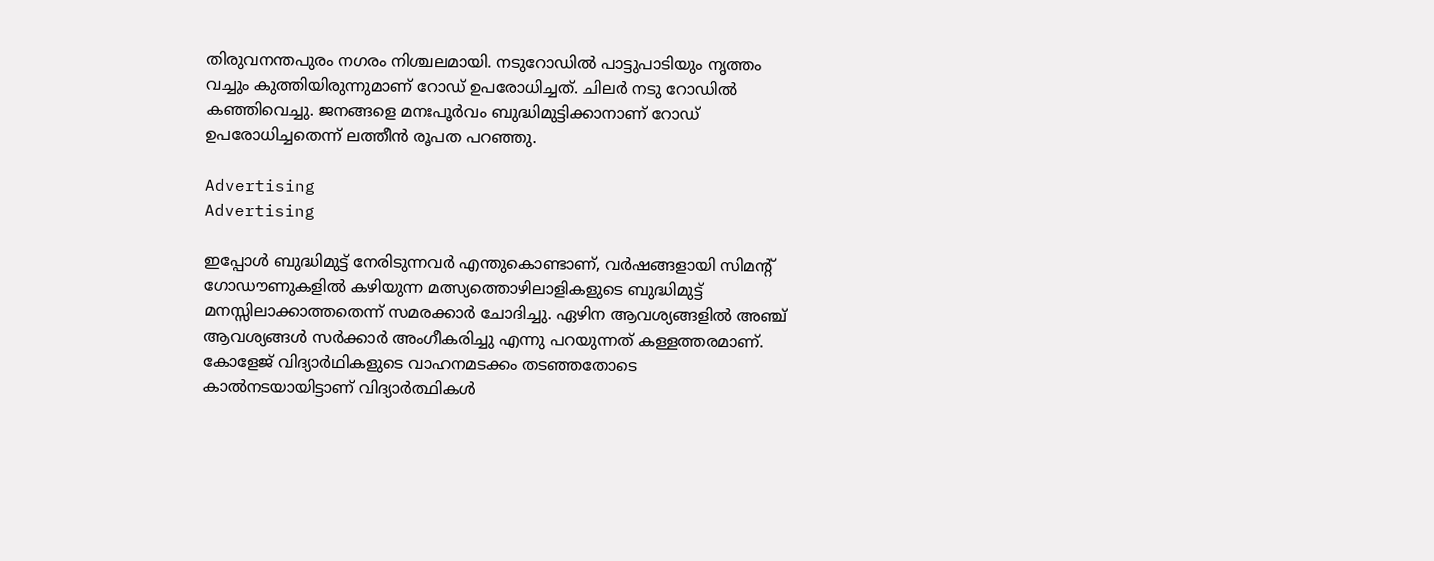തിരുവനന്തപുരം നഗരം നിശ്ചലമായി. നടുറോഡിൽ പാട്ടുപാടിയും നൃത്തം വച്ചും കുത്തിയിരുന്നുമാണ് റോഡ് ഉപരോധിച്ചത്. ചിലർ നടു റോഡിൽ കഞ്ഞിവെച്ചു. ജനങ്ങളെ മനഃപൂര്‍വം ബുദ്ധിമുട്ടിക്കാനാണ് റോഡ് ഉപരോധിച്ചതെന്ന് ലത്തീൻ രൂപത പറഞ്ഞു.

Advertising
Advertising

ഇപ്പോൾ ബുദ്ധിമുട്ട് നേരിടുന്നവർ എന്തുകൊണ്ടാണ്, വർഷങ്ങളായി സിമന്‍റ് ഗോഡൗണുകളിൽ കഴിയുന്ന മത്സ്യത്തൊഴിലാളികളുടെ ബുദ്ധിമുട്ട് മനസ്സിലാക്കാത്തതെന്ന് സമരക്കാർ ചോദിച്ചു. ഏഴിന ആവശ്യങ്ങളിൽ അഞ്ച് ആവശ്യങ്ങൾ സർക്കാർ അംഗീകരിച്ചു എന്നു പറയുന്നത് കള്ളത്തരമാണ്. കോളേജ് വിദ്യാർഥികളുടെ വാഹനമടക്കം തടഞ്ഞതോടെ കാൽനടയായിട്ടാണ് വിദ്യാർത്ഥികൾ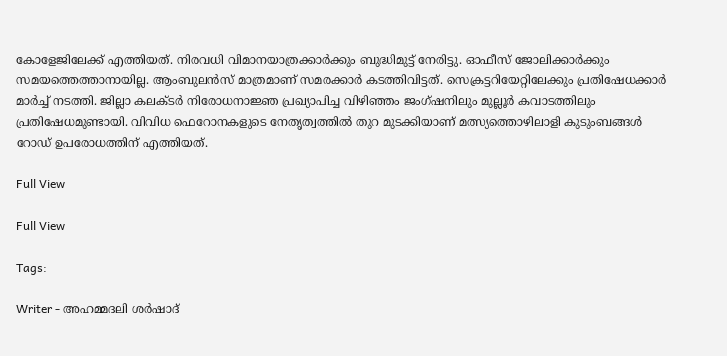കോളേജിലേക്ക് എത്തിയത്. നിരവധി വിമാനയാത്രക്കാർക്കും ബുദ്ധിമുട്ട് നേരിട്ടു. ഓഫീസ് ജോലിക്കാർക്കും സമയത്തെത്താനായില്ല. ആംബുലൻസ് മാത്രമാണ് സമരക്കാർ കടത്തിവിട്ടത്. സെക്രട്ടറിയേറ്റിലേക്കും പ്രതിഷേധക്കാർ മാർച്ച് നടത്തി. ജില്ലാ കലക്ടർ നിരോധനാജ്ഞ പ്രഖ്യാപിച്ച വിഴിഞ്ഞം ജംഗ്ഷനിലും മുല്ലൂർ കവാടത്തിലും പ്രതിഷേധമുണ്ടായി. വിവിധ ഫെറോനകളുടെ നേതൃത്വത്തിൽ തുറ മുടക്കിയാണ് മത്സ്യത്തൊഴിലാളി കുടുംബങ്ങൾ റോഡ് ഉപരോധത്തിന് എത്തിയത്.

Full View

Full View

Tags:

Writer - അഹമ്മദലി ശര്‍ഷാദ്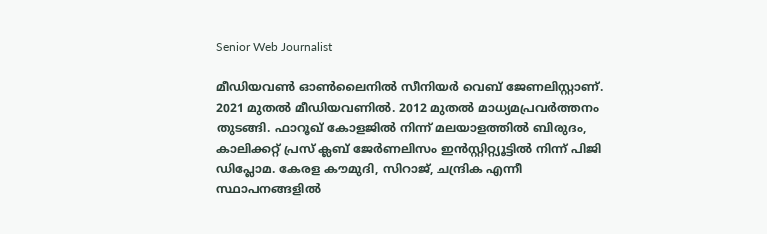Senior Web Journalist

മീഡിയവൺ ഓൺലൈനിൽ സീനിയർ വെബ് ജേണലിസ്റ്റാണ്. 2021 മുതൽ മീഡിയവണിൽ. 2012 മുതൽ മാധ്യമപ്രവർത്തനം തുടങ്ങി. ഫാറൂഖ് കോളജിൽ നിന്ന് മലയാളത്തിൽ ബിരുദം, കാലിക്കറ്റ് പ്രസ് ക്ലബ് ജേർണലിസം ഇൻസ്റ്റിറ്റ്യൂട്ടിൽ നിന്ന് പിജി ഡിപ്ലോമ. കേരള കൗമുദി, സിറാജ്, ചന്ദ്രിക എന്നീ സ്ഥാപനങ്ങളിൽ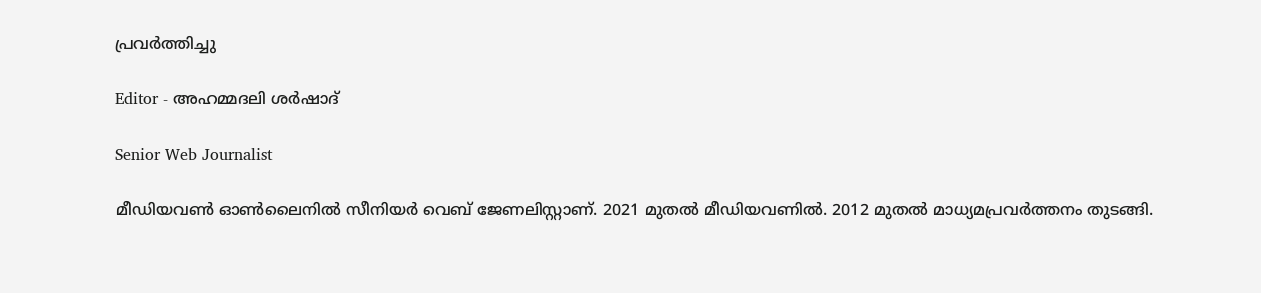പ്രവർത്തിച്ചു

Editor - അഹമ്മദലി ശര്‍ഷാദ്

Senior Web Journalist

മീഡിയവൺ ഓൺലൈനിൽ സീനിയർ വെബ് ജേണലിസ്റ്റാണ്. 2021 മുതൽ മീഡിയവണിൽ. 2012 മുതൽ മാധ്യമപ്രവർത്തനം തുടങ്ങി.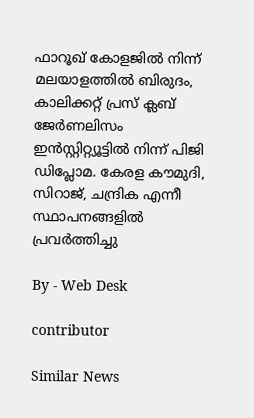ഫാറൂഖ് കോളജിൽ നിന്ന് മലയാളത്തിൽ ബിരുദം, കാലിക്കറ്റ് പ്രസ് ക്ലബ് ജേർണലിസം ഇൻസ്റ്റിറ്റ്യൂട്ടിൽ നിന്ന് പിജി ഡിപ്ലോമ. കേരള കൗമുദി, സിറാജ്, ചന്ദ്രിക എന്നീ സ്ഥാപനങ്ങളിൽ പ്രവർത്തിച്ചു

By - Web Desk

contributor

Similar News